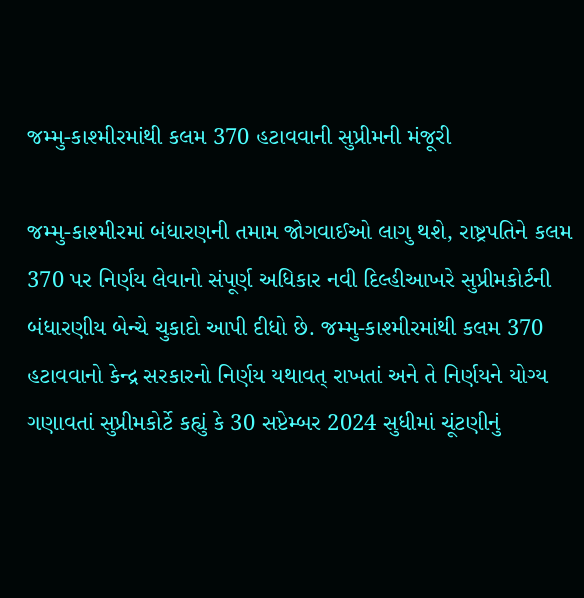જમ્મુ-કાશ્મીરમાંથી કલમ 370 હટાવવાની સુપ્રીમની મંજૂરી

જમ્મુ-કાશ્મીરમાં બંધારણની તમામ જોગવાઈઓ લાગુ થશે, રાષ્ટ્રપતિને કલમ 370 પર નિર્ણય લેવાનો સંપૂર્ણ અધિકાર નવી દિલ્હીઆખરે સુપ્રીમકોર્ટની બંધારણીય બેન્ચે ચુકાદો આપી દીધો છે. જમ્મુ-કાશ્મીરમાંથી કલમ 370 હટાવવાનો કેન્દ્ર સરકારનો નિર્ણય યથાવત્ રાખતાં અને તે નિર્ણયને યોગ્ય ગણાવતાં સુપ્રીમકોર્ટે કહ્યું કે 30 સપ્ટેમ્બર 2024 સુધીમાં ચૂંટણીનું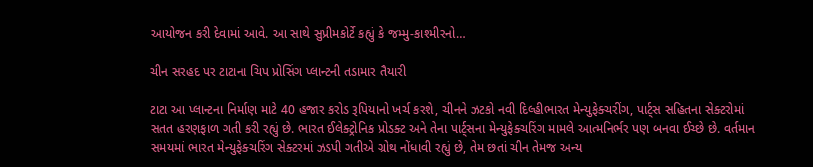આયોજન કરી દેવામાં આવે. આ સાથે સુપ્રીમકોર્ટે કહ્યું કે જમ્મુ-કાશ્મીરનો…

ચીન સરહદ પર ટાટાના ચિપ પ્રોસિંગ પ્લાન્ટની તડામાર તૈયારી

ટાટા આ પ્લાન્ટના નિર્માણ માટે 40 હજાર કરોડ રૂપિયાનો ખર્ચ કરશે, ચીનને ઝટકો નવી દિલ્હીભારત મેન્યુફેક્ચરીંગ, પાર્ટ્સ સહિતના સેક્ટરોમાં સતત હરણફાળ ગતી કરી રહ્યું છે. ભારત ઈલેક્ટ્રોનિક પ્રોડક્ટ અને તેના પાર્ટ્સના મેન્યુફેક્ચરિંગ મામલે આત્મનિર્ભર પણ બનવા ઈચ્છે છે. વર્તમાન સમયમાં ભારત મેન્યુફેક્ચરિંગ સેક્ટરમાં ઝડપી ગતીએ ગ્રોથ નોંધાવી રહ્યું છે, તેમ છતાં ચીન તેમજ અન્ય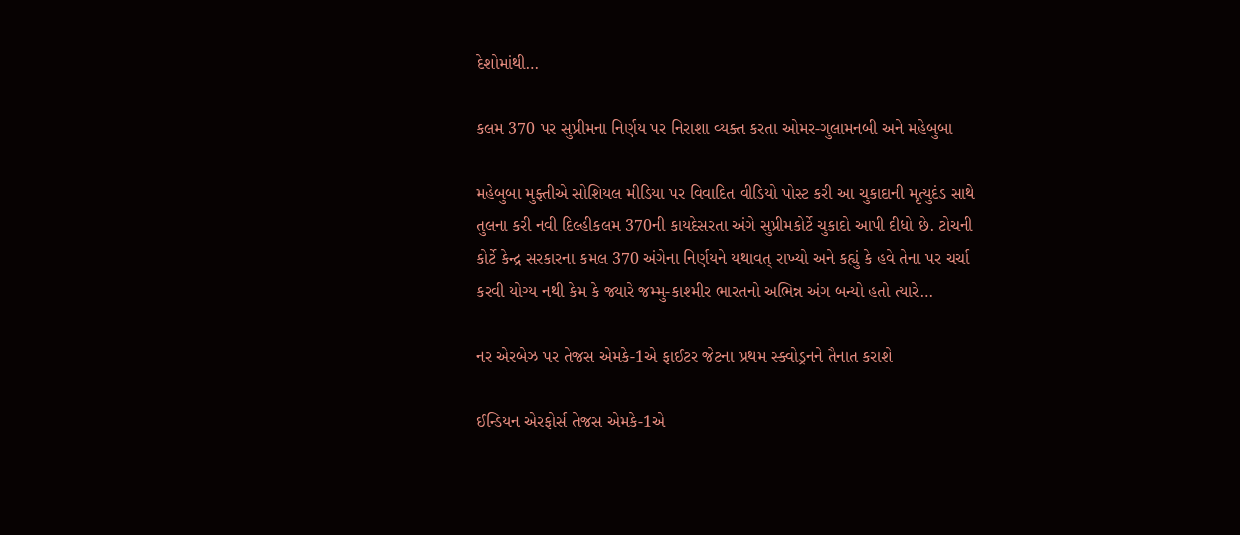દેશોમાંથી…

કલમ 370 પર સુપ્રીમના નિર્ણય પર નિરાશા વ્યક્ત કરતા ઓમર-ગુલામનબી અને મહેબુબા

મહેબુબા મુફ્તીએ સોશિયલ મીડિયા પર વિવાદિત વીડિયો પોસ્ટ કરી આ ચુકાદાની મૃત્યુદંડ સાથે તુલના કરી નવી દિલ્હીકલમ 370ની કાયદેસરતા અંગે સુપ્રીમકોર્ટે ચુકાદો આપી દીધો છે. ટોચની કોર્ટે કેન્દ્ર સરકારના કમલ 370 અંગેના નિર્ણયને યથાવત્ રાખ્યો અને કહ્યું કે હવે તેના પર ચર્ચા કરવી યોગ્ય નથી કેમ કે જ્યારે જમ્મુ-કાશ્મીર ભારતનો અભિન્ન અંગ બન્યો હતો ત્યારે…

નર એરબેઝ પર તેજસ એમકે-1એ ફાઈટર જેટના પ્રથમ સ્ક્વોડ્રનને તૈનાત કરાશે

ઈન્ડિયન એરફોર્સ તેજસ એમકે-1એ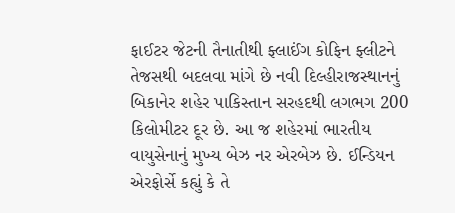ફાઈટર જેટની તૈનાતીથી ફ્લાઈંગ કોફિન ફ્લીટને તેજસથી બદલવા માંગે છે નવી દિલ્હીરાજસ્થાનનું બિકાનેર શહેર પાકિસ્તાન સરહદથી લગભગ 200 કિલોમીટર દૂર છે. આ જ શહેરમાં ભારતીય વાયુસેનાનું મુખ્ય બેઝ નર એરબેઝ છે. ઈન્ડિયન એરફોર્સે કહ્યું કે તે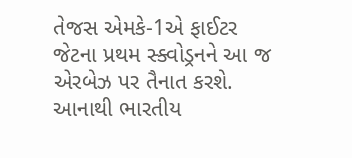તેજસ એમકે-1એ ફાઈટર જેટના પ્રથમ સ્ક્વોડ્રનને આ જ એરબેઝ પર તૈનાત કરશે. આનાથી ભારતીય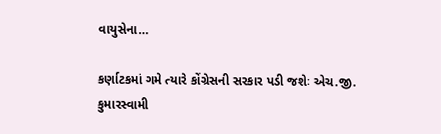વાયુસેના…

કર્ણાટકમાં ગમે ત્યારે કોંગ્રેસની સરકાર પડી જશેઃ એચ.જી. કુમારસ્વામી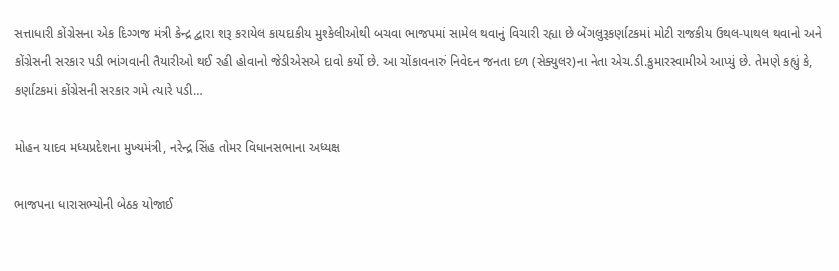સત્તાધારી કોંગ્રેસના એક દિગ્ગજ મંત્રી કેન્દ્ર દ્વારા શરૂ કરાયેલ કાયદાકીય મુશ્કેલીઓથી બચવા ભાજપમાં સામેલ થવાનું વિચારી રહ્યા છે બેંગલુરૂકર્ણાટકમાં મોટી રાજકીય ઉથલ-પાથલ થવાનો અને કોંગ્રેસની સરકાર પડી ભાંગવાની તૈયારીઓ થઈ રહી હોવાનો જેડીએસએ દાવો કર્યો છે. આ ચોંકાવનારું નિવેદન જનતા દળ (સેક્યુલર)ના નેતા એચ.ડી.કુમારસ્વામીએ આપ્યું છે. તેમણે કહ્યું કે, કર્ણાટકમાં કોંગ્રેસની સરકાર ગમે ત્યારે પડી…

મોહન યાદવ મધ્યપ્રદેશના મુખ્યમંત્રી, નરેન્દ્ર સિંહ તોમર વિધાનસભાના અધ્યક્ષ

ભાજપના ધારાસભ્યોની બેઠક યોજાઈ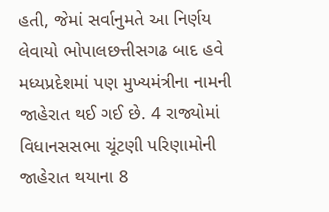હતી, જેમાં સર્વાનુમતે આ નિર્ણય લેવાયો ભોપાલછત્તીસગઢ બાદ હવે મધ્યપ્રદેશમાં પણ મુખ્યમંત્રીના નામની જાહેરાત થઈ ગઈ છે. 4 રાજ્યોમાં વિધાનસસભા ચૂંટણી પરિણામોની જાહેરાત થયાના 8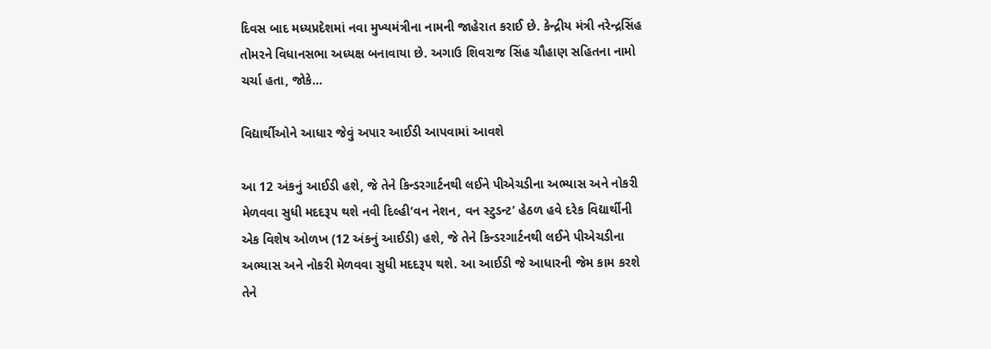દિવસ બાદ મધ્યપ્રદેશમાં નવા મુખ્યમંત્રીના નામની જાહેરાત કરાઈ છે. કેન્દ્રીય મંત્રી નરેન્દ્રસિંહ તોમરને વિધાનસભા અધ્યક્ષ બનાવાયા છે. અગાઉ શિવરાજ સિંહ ચૌહાણ સહિતના નામો ચર્ચા હતા, જોકે…

વિદ્યાર્થીઓને આધાર જેવું અપાર આઈડી આપવામાં આવશે

આ 12 અંકનું આઈડી હશે, જે તેને કિન્ડરગાર્ટનથી લઈને પીએચડીના અભ્યાસ અને નોકરી મેળવવા સુધી મદદરૂપ થશે નવી દિલ્હી‘વન નેશન, વન સ્ટુડન્ટ’ હેઠળ હવે દરેક વિદ્યાર્થીની એક વિશેષ ઓળખ (12 અંકનું આઈડી) હશે, જે તેને કિન્ડરગાર્ટનથી લઈને પીએચડીના અભ્યાસ અને નોકરી મેળવવા સુધી મદદરૂપ થશે. આ આઈડી જે આધારની જેમ કામ કરશે તેને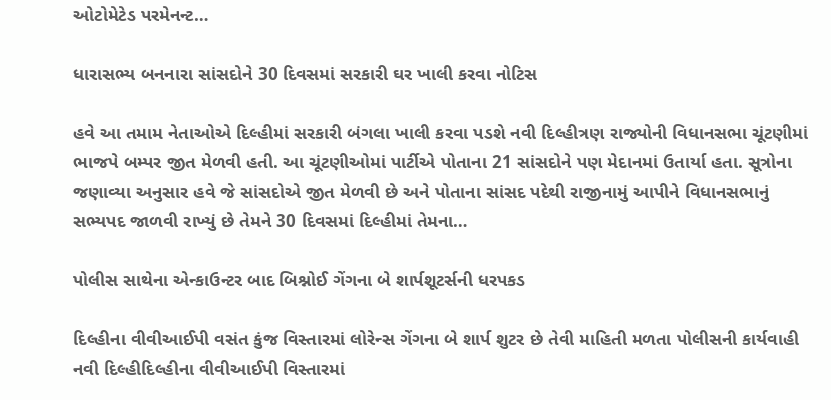ઓટોમેટેડ પરમેનન્ટ…

ધારાસભ્ય બનનારા સાંસદોને 30 દિવસમાં સરકારી ઘર ખાલી કરવા નોટિસ

હવે આ તમામ નેતાઓએ દિલ્હીમાં સરકારી બંગલા ખાલી કરવા પડશે નવી દિલ્હીત્રણ રાજ્યોની વિધાનસભા ચૂંટણીમાં ભાજપે બમ્પર જીત મેળવી હતી. આ ચૂંટણીઓમાં પાર્ટીએ પોતાના 21 સાંસદોને પણ મેદાનમાં ઉતાર્યા હતા. સૂત્રોના જણાવ્યા અનુસાર હવે જે સાંસદોએ જીત મેળવી છે અને પોતાના સાંસદ પદેથી રાજીનામું આપીને વિધાનસભાનું સભ્યપદ જાળવી રાખ્યું છે તેમને 30 દિવસમાં દિલ્હીમાં તેમના…

પોલીસ સાથેના એન્કાઉન્ટર બાદ બિશ્નોઈ ગેંગના બે શાર્પશૂટર્સની ધરપકડ

દિલ્હીના વીવીઆઈપી વસંત કુંજ વિસ્તારમાં લોરેન્સ ગેંગના બે શાર્પ શુટર છે તેવી માહિતી મળતા પોલીસની કાર્યવાહી નવી દિલ્હીદિલ્હીના વીવીઆઈપી વિસ્તારમાં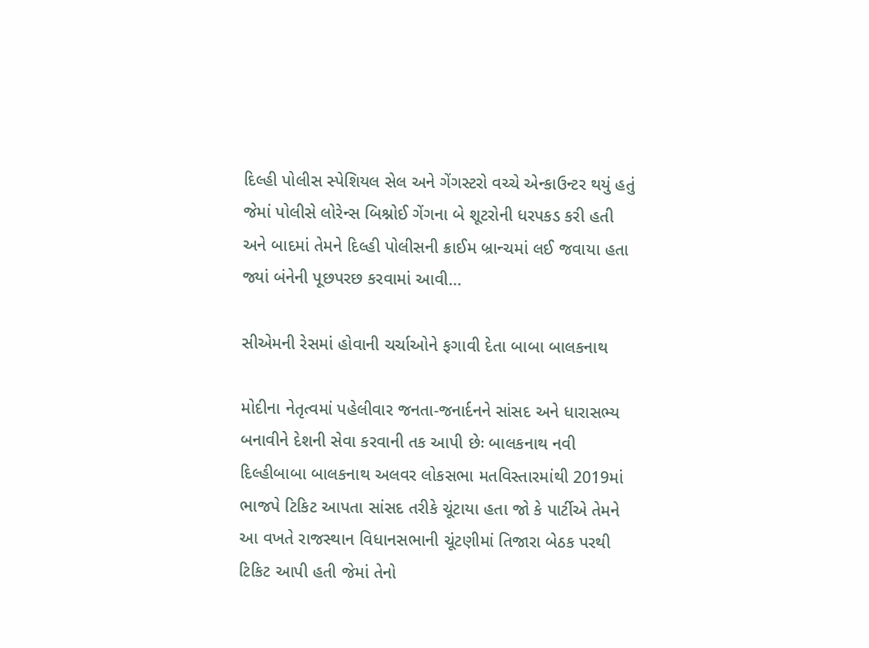દિલ્હી પોલીસ સ્પેશિયલ સેલ અને ગેંગસ્ટરો વચ્ચે એન્કાઉન્ટર થયું હતું જેમાં પોલીસે લોરેન્સ બિશ્નોઈ ગેંગના બે શૂટરોની ધરપકડ કરી હતી અને બાદમાં તેમને દિલ્હી પોલીસની ક્રાઈમ બ્રાન્ચમાં લઈ જવાયા હતા જ્યાં બંનેની પૂછપરછ કરવામાં આવી…

સીએમની રેસમાં હોવાની ચર્ચાઓને ફગાવી દેતા બાબા બાલકનાથ

મોદીના નેતૃત્વમાં પહેલીવાર જનતા-જનાર્દનને સાંસદ અને ધારાસભ્ય બનાવીને દેશની સેવા કરવાની તક આપી છેઃ બાલકનાથ નવી દિલ્હીબાબા બાલકનાથ અલવર લોકસભા મતવિસ્તારમાંથી 2019માં ભાજપે ટિકિટ આપતા સાંસદ તરીકે ચૂંટાયા હતા જો કે પાર્ટીએ તેમને આ વખતે રાજસ્થાન વિધાનસભાની ચૂંટણીમાં તિજારા બેઠક પરથી ટિકિટ આપી હતી જેમાં તેનો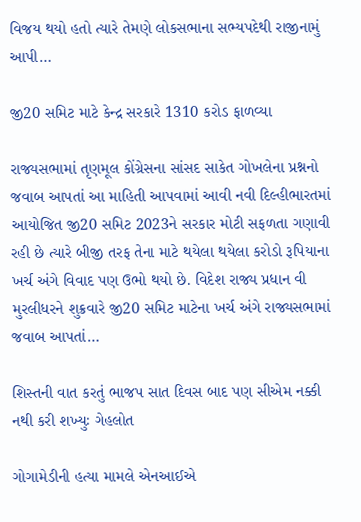વિજય થયો હતો ત્યારે તેમણે લોકસભાના સભ્યપદેથી રાજીનામું આપી…

જી20 સમિટ માટે કેન્દ્ર સરકારે 1310 કરોડ ફાળવ્યા

રાજ્યસભામાં તૃણમૂલ કોંગ્રેસના સાંસદ સાકેત ગોખલેના પ્રશ્નનો જવાબ આપતાં આ માહિતી આપવામાં આવી નવી દિલ્હીભારતમાં આયોજિત જી20 સમિટ 2023ને સરકાર મોટી સફળતા ગણાવી રહી છે ત્યારે બીજી તરફ તેના માટે થયેલા થયેલા કરોડો રૂપિયાના ખર્ચ અંગે વિવાદ પણ ઉભો થયો છે. વિદેશ રાજ્ય પ્રધાન વી મુરલીધરને શુક્રવારે જી20 સમિટ માટેના ખર્ચ અંગે રાજ્યસભામાં જવાબ આપતાં…

શિસ્તની વાત કરતું ભાજપ સાત દિવસ બાદ પણ સીએમ નક્કી નથી કરી શખ્યુઃ ગેહલોત

ગોગામેડીની હત્યા મામલે એનઆઈએ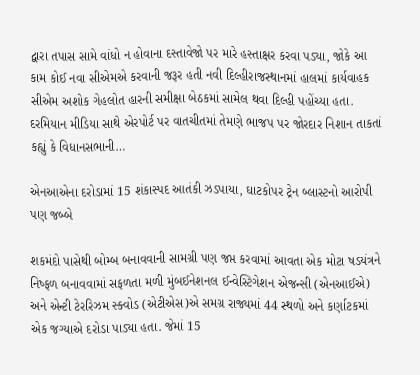દ્વારા તપાસ સામે વાંધો ન હોવાના દસ્તાવેજો પર મારે હસ્તાક્ષર કરવા પડ્યા, જોકે આ કામ કોઈ નવા સીએમએ કરવાની જરૂર હતી નવી દિલ્હીરાજસ્થાનમાં હાલમાં કાર્યવાહક સીએમ અશોક ગેહલોત હારની સમીક્ષા બેઠકમાં સામેલ થવા દિલ્હી પહોંચ્યા હતા. દરમિયાન મીડિયા સાથે એરપોર્ટ પર વાતચીતમાં તેમણે ભાજપ પર જોરદાર નિશાન તાકતાં કહ્યું કે વિધાનસભાની…

એનઆએના દરોડામાં 15 શંકાસ્પદ આતંકી ઝડપાયા, ઘાટકોપર ટ્રેન બ્લાસ્ટનો આરોપી પણ જબ્બે

શકમંદો પાસેથી બોમ્બ બનાવવાની સામગ્રી પણ જપ્ત કરવામાં આવતા એક મોટા ષડયંત્રને નિષ્ફળ બનાવવામાં સફળતા મળી મુંબઈનેશનલ ઈન્વેસ્ટિગેશન એજન્સી (એનઆઈએ) અને એન્ટી ટેરરિઝમ સ્ક્વોડ (એટીએસ)એ સમગ્ર રાજ્યમાં 44 સ્થળો અને કર્ણાટકમાં એક જગ્યાએ દરોડા પાડ્યા હતા. જેમાં 15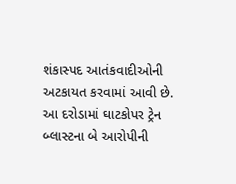શંકાસ્પદ આતંકવાદીઓની અટકાયત કરવામાં આવી છે. આ દરોડામાં ઘાટકોપર ટ્રેન બ્લાસ્ટના બે આરોપીની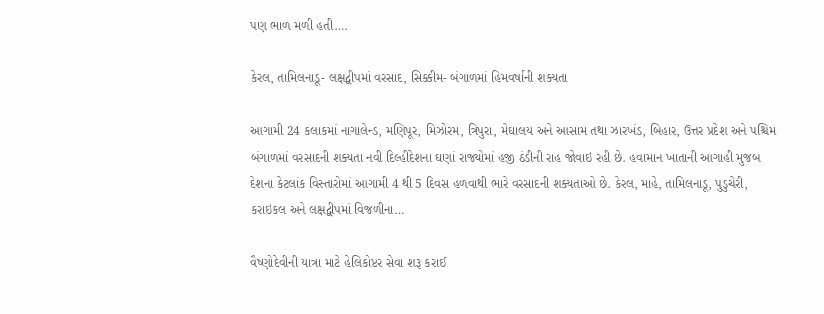પણ ભાળ મળી હતી….

કેરલ, તામિલનાડૂ- લક્ષદ્વીપમાં વરસાદ, સિક્કીમ- બંગાળમાં હિમવર્ષાની શક્યતા

આગામી 24 કલાકમાં નાગાલેન્ડ, મણિપૂર, મિઝોરમ, ત્રિપુરા, મેઘાલય અને આસામ તથા ઝારખંડ, બિહાર, ઉત્તર પ્રદેશ અને પશ્ચિમ બંગાળમાં વરસાદની શક્યતા નવી દિલ્હીદેશના ઘણાં રાજ્યોમાં હજી ઠંડીની રાહ જોવાઇ રહી છે. હવામાન ખાતાની આગાહી મુજબ દેશના કેટલાંક વિસ્તારોમાં આગામી 4 થી 5 દિવસ હળવાથી ભારે વરસાદની શક્યતાઓ છે. કેરલ, માહે, તામિલનાડૂ, પુડુચેરી, કરાઇકલ અને લક્ષદ્વીપમાં વિજળીના…

વૈષ્ણોદેવીની યાત્રા માટે હેલિકોપ્ટર સેવા શરૂ કરાઈ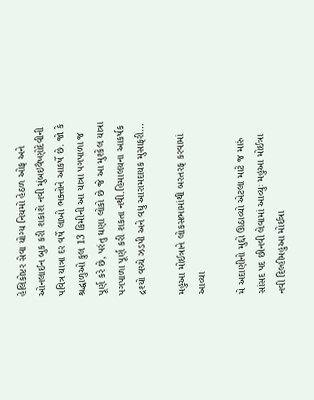હેલિકોપ્ટર સેવા યોગ્ય નિયમો હેઠળ ઓફ અને ઓનલાઈન બુક કરી શકાશે નવી મુંબઇવૈષ્ણોદેવીની પવિત્ર યાત્રા દર વર્ષે લાખો ભક્તોને આકર્ષે છે. જો કે શ્રદ્ધાળુઓ કુલ 13 કિમીની આ યાત્રા પગપાળા જ પૂર્ણ કરે છે, પરંતુ ઘણા લોકો છે જે આ મુશ્કેલ યાત્રા પગપાળા પૂર્ણ કરી શકતા નથી.હિમાલયના આકર્ષક દ્રશ્યો વચ્ચે ઝડપી અને વધુ આરામદાયક મુસાફરી…

મહુઆ મોઈત્રાને લોકસભામાંથી બરતરફ કરવામાં આવ્યા

મે અદાણીનો મુદ્દો ઊઠાવ્યો એટલા માટે જ મારું સાંસદ પદ છીનવી લેવામાં આવ્યુઃ મહુઆ મોઈત્રા નવી દિલ્હીમહુઆ મોઈત્રા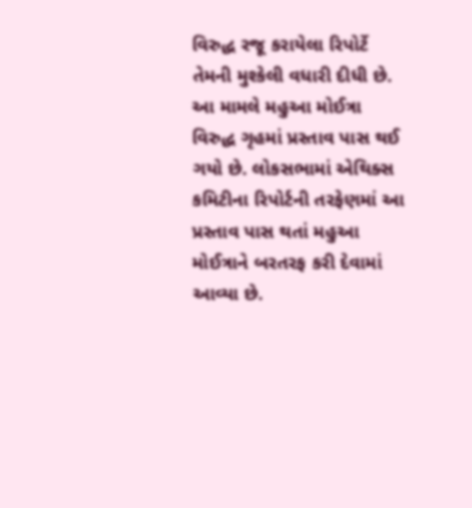વિરુદ્ધ રજૂ કરાયેલા રિપોર્ટે તેમની મુશ્કેલી વધારી દીધી છે. આ મામલે મહુઆ મોઈત્રા વિરુદ્ધ ગૃહમાં પ્રસ્તાવ પાસ થઈ ગયો છે. લોકસભામાં એથિક્સ કમિટીના રિપોર્ટની તરફેણમાં આ પ્રસ્તાવ પાસ થતાં મહુઆ મોઈત્રાને બરતરફ કરી દેવામાં આવ્યા છે.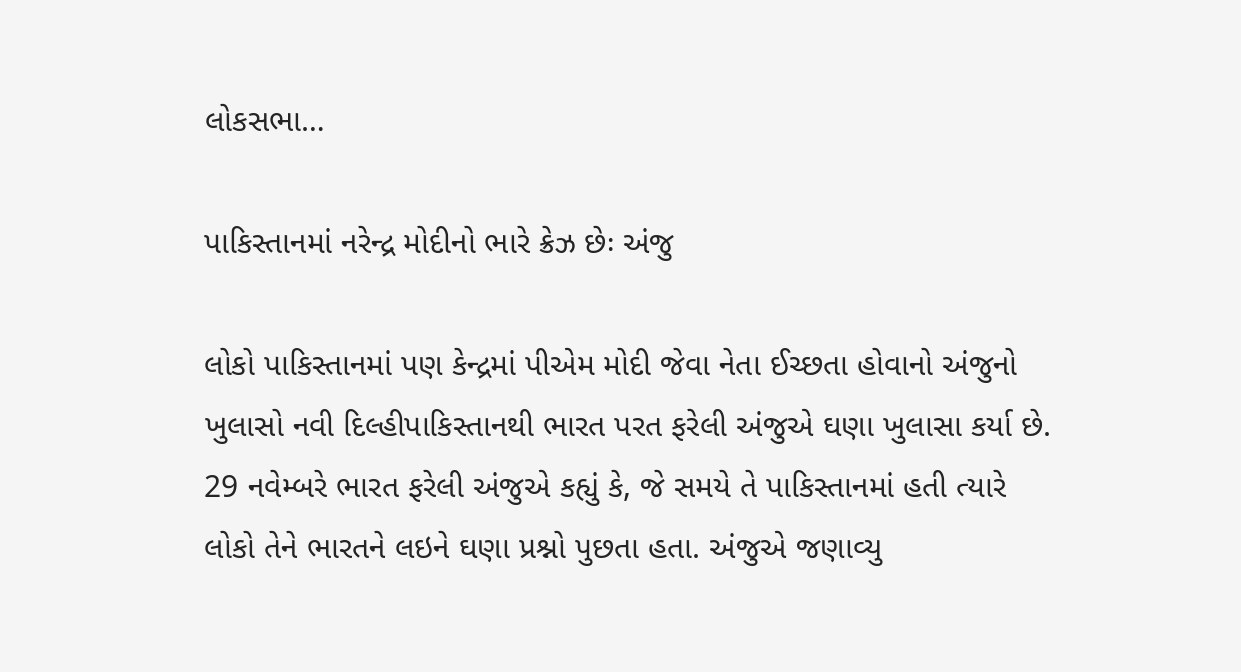લોકસભા…

પાકિસ્તાનમાં નરેન્દ્ર મોદીનો ભારે ક્રેઝ છેઃ અંજુ

લોકો પાકિસ્તાનમાં પણ કેન્દ્રમાં પીએમ મોદી જેવા નેતા ઈચ્છતા હોવાનો અંજુનો ખુલાસો નવી દિલ્હીપાકિસ્તાનથી ભારત પરત ફરેલી અંજુએ ઘણા ખુલાસા કર્યા છે. 29 નવેમ્બરે ભારત ફરેલી અંજુએ કહ્યું કે, જે સમયે તે પાકિસ્તાનમાં હતી ત્યારે લોકો તેને ભારતને લઇને ઘણા પ્રશ્નો પુછતા હતા. અંજુએ જણાવ્યુ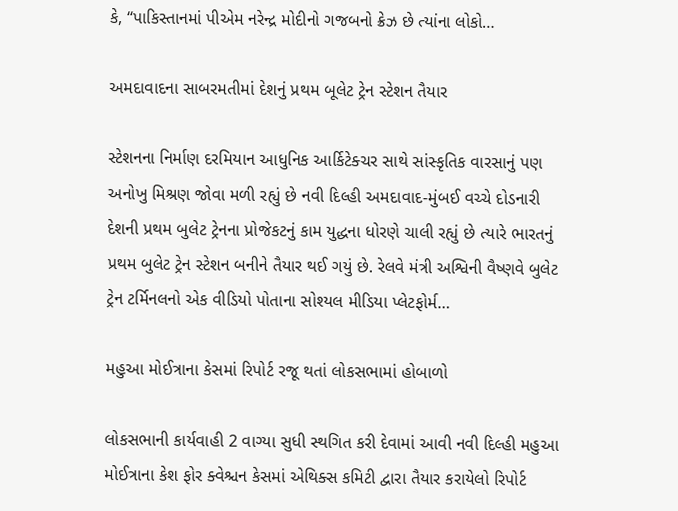કે, “પાકિસ્તાનમાં પીએમ નરેન્દ્ર મોદીનો ગજબનો ક્રેઝ છે ત્યાંના લોકો…

અમદાવાદના સાબરમતીમાં દેશનું પ્રથમ બૂલેટ ટ્રેન સ્ટેશન તૈયાર

સ્ટેશનના નિર્માણ દરમિયાન આધુનિક આર્કિટેક્ચર સાથે સાંસ્કૃતિક વારસાનું પણ અનોખુ મિશ્રણ જોવા મળી રહ્યું છે નવી દિલ્હી અમદાવાદ-મુંબઈ વચ્ચે દોડનારી દેશની પ્રથમ બુલેટ ટ્રેનના પ્રોજેકટનું કામ યુદ્ધના ધોરણે ચાલી રહ્યું છે ત્યારે ભારતનું પ્રથમ બુલેટ ટ્રેન સ્ટેશન બનીને તૈયાર થઈ ગયું છે. રેલવે મંત્રી અશ્વિની વૈષ્ણવે બુલેટ ટ્રેન ટર્મિનલનો એક વીડિયો પોતાના સોશ્યલ મીડિયા પ્લેટફોર્મ…

મહુઆ મોઈત્રાના કેસમાં રિપોર્ટ રજૂ થતાં લોકસભામાં હોબાળો

લોકસભાની કાર્યવાહી 2 વાગ્યા સુધી સ્થગિત કરી દેવામાં આવી નવી દિલ્હી મહુઆ મોઈત્રાના કેશ ફોર ક્વેશ્ચન કેસમાં એથિક્સ કમિટી દ્વારા તૈયાર કરાયેલો રિપોર્ટ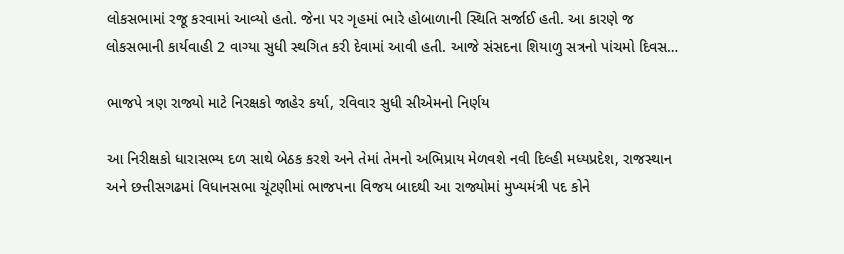લોકસભામાં રજૂ કરવામાં આવ્યો હતો. જેના પર ગૃહમાં ભારે હોબાળાની સ્થિતિ સર્જાઈ હતી. આ કારણે જ લોકસભાની કાર્યવાહી 2 વાગ્યા સુધી સ્થગિત કરી દેવામાં આવી હતી. આજે સંસદના શિયાળુ સત્રનો પાંચમો દિવસ…

ભાજપે ત્રણ રાજ્યો માટે નિરક્ષકો જાહેર કર્યા, રવિવાર સુધી સીએમનો નિર્ણય

આ નિરીક્ષકો ધારાસભ્ય દળ સાથે બેઠક કરશે અને તેમાં તેમનો અભિપ્રાય મેળવશે નવી દિલ્હી મધ્યપ્રદેશ, રાજસ્થાન અને છત્તીસગઢમાં વિધાનસભા ચૂંટણીમાં ભાજપના વિજય બાદથી આ રાજ્યોમાં મુખ્યમંત્રી પદ કોને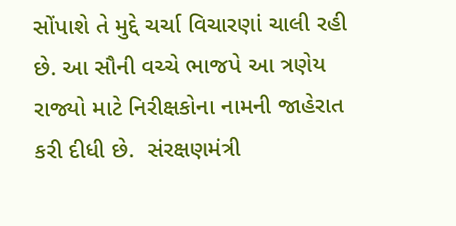સોંપાશે તે મુદ્દે ચર્ચા વિચારણાં ચાલી રહી છે. આ સૌની વચ્ચે ભાજપે આ ત્રણેય રાજ્યો માટે નિરીક્ષકોના નામની જાહેરાત કરી દીધી છે.  સંરક્ષણમંત્રી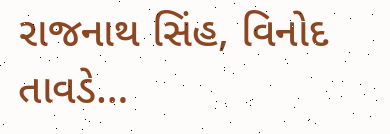રાજનાથ સિંહ, વિનોદ તાવડે…